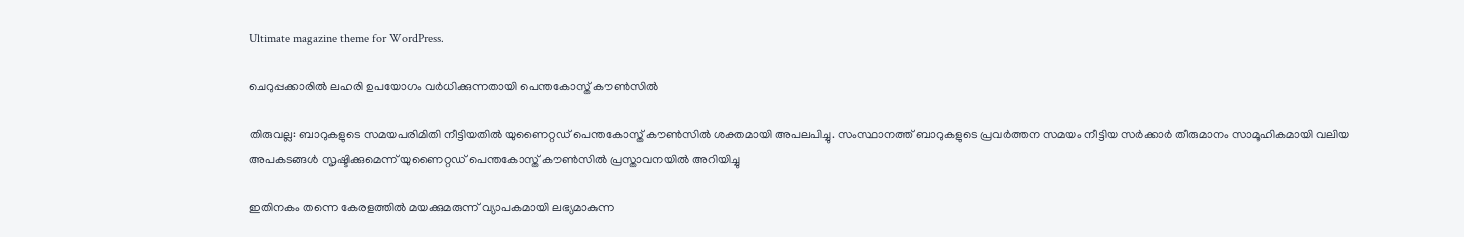Ultimate magazine theme for WordPress.

ചെറുപ്പക്കാരിൽ ലഹരി ഉപയോഗം വർധിക്കുന്നതായി പെന്തകോസ്ത് കൗൺസിൽ

തിരുവല്ല: ബാറുകളുടെ സമയപരിമിതി നീട്ടിയതിൽ യുണൈറ്റഡ് പെന്തകോസ്ത് കൗൺസിൽ ശക്തമായി അപലപിച്ചു. സംസ്ഥാനത്ത് ബാറുകളുടെ പ്രവർത്തന സമയം നീട്ടിയ സർക്കാർ തീരുമാനം സാമൂഹികമായി വലിയ അപകടങ്ങൾ സൃഷ്ടിക്കുമെന്ന് യുണൈറ്റഡ് പെന്തകോസ്ത് കൗൺസിൽ പ്രസ്താവനയിൽ അറിയിച്ചു

ഇതിനകം തന്നെ കേരളത്തിൽ മയക്കുമരുന്ന് വ്യാപകമായി ലഭ്യമാകുന്ന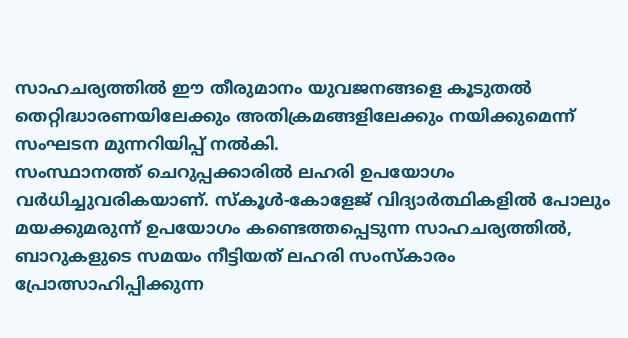സാഹചര്യത്തിൽ ഈ തീരുമാനം യുവജനങ്ങളെ കൂടുതൽ തെറ്റിദ്ധാരണയിലേക്കും അതിക്രമങ്ങളിലേക്കും നയിക്കുമെന്ന് സംഘടന മുന്നറിയിപ്പ് നൽകി.
സംസ്ഥാനത്ത് ചെറുപ്പക്കാരിൽ ലഹരി ഉപയോഗം വർധിച്ചുവരികയാണ്. സ്കൂൾ-കോളേജ് വിദ്യാർത്ഥികളിൽ പോലും മയക്കുമരുന്ന് ഉപയോഗം കണ്ടെത്തപ്പെടുന്ന സാഹചര്യത്തിൽ, ബാറുകളുടെ സമയം നീട്ടിയത് ലഹരി സംസ്കാരം പ്രോത്സാഹിപ്പിക്കുന്ന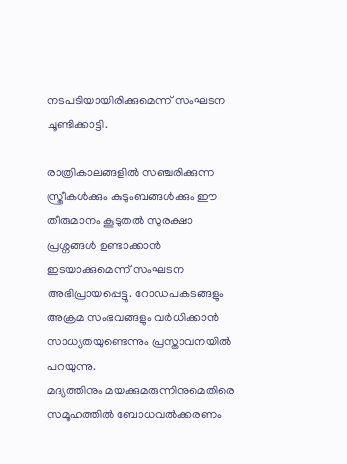നടപടിയായിരിക്കുമെന്ന് സംഘടന ചൂണ്ടിക്കാട്ടി.

രാത്രികാലങ്ങളിൽ സഞ്ചരിക്കുന്ന സ്ത്രീകൾക്കും കുടുംബങ്ങൾക്കും ഈ തീരുമാനം കൂടുതൽ സുരക്ഷാ പ്രശ്നങ്ങൾ ഉണ്ടാക്കാൻ ഇടയാക്കുമെന്ന് സംഘടന അഭിപ്രായപ്പെട്ടു. റോഡപകടങ്ങളും അക്രമ സംഭവങ്ങളും വർധിക്കാൻ സാധ്യതയുണ്ടെന്നും പ്രസ്താവനയിൽ പറയുന്നു.
മദ്യത്തിനും മയക്കുമരുന്നിനുമെതിരെ സമൂഹത്തിൽ ബോധവൽക്കരണം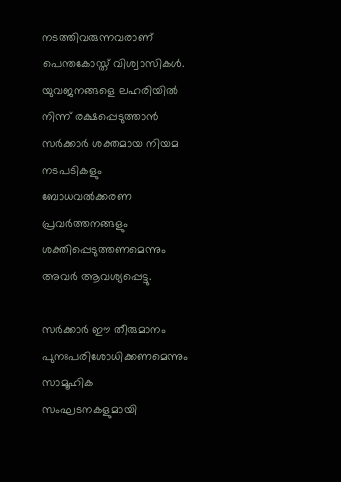നടത്തിവരുന്നവരാണ് പെന്തകോസ്ത് വിശ്വാസികൾ. യുവജനങ്ങളെ ലഹരിയിൽ നിന്ന് രക്ഷപ്പെടുത്താൻ സർക്കാർ ശക്തമായ നിയമ നടപടികളും ബോധവൽക്കരണ പ്രവർത്തനങ്ങളും ശക്തിപ്പെടുത്തണമെന്നും അവർ ആവശ്യപ്പെട്ടു.

സർക്കാർ ഈ തീരുമാനം പുനഃപരിശോധിക്കണമെന്നും സാമൂഹിക സംഘടനകളുമായി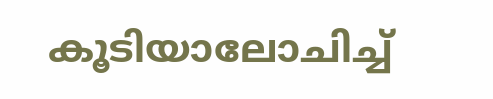കൂടിയാലോചിച്ച്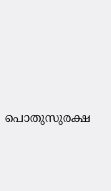പൊതുസുരക്ഷ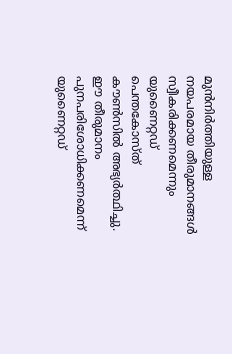മുൻനിർത്തിയുള്ള നയപരമായ തീരുമാനങ്ങൾ സ്വീകരിക്കണമെന്നും യുണൈറ്റഡ് പെന്തകോസ്ത് കൗൺസിൽ അഭ്യർത്ഥിച്ചു. ഈ തീരുമാനം പുനപരിശോധിക്കണമെന്ന് യുണൈറ്റഡ്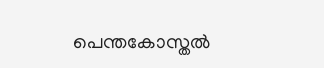പെന്തകോസ്തൽ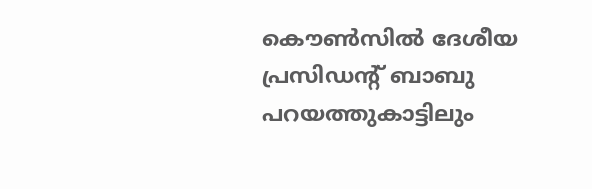കൌൺസിൽ ദേശീയ പ്രസിഡന്റ്‌ ബാബു പറയത്തുകാട്ടിലും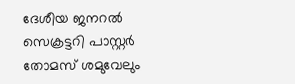ദേശീയ ജനറൽ സെക്രട്ടറി പാസ്റ്റർ തോമസ് ശമുവേലും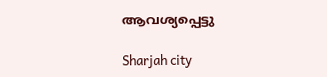ആവശ്യപ്പെട്ടു

Sharjah city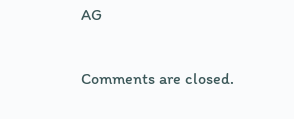AG

Comments are closed.